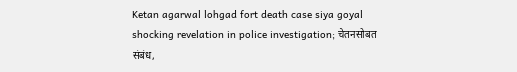Ketan agarwal lohgad fort death case siya goyal shocking revelation in police investigation; चेतनसोबत संबंध,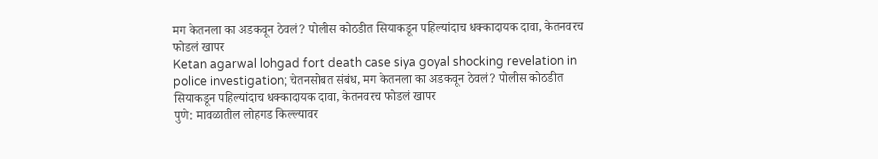मग केतनला का अडकवून ठेवलं? पोलीस कोठडीत सियाकडून पहिल्यांदाच धक्कादायक दावा, केतनवरच फोडलं खापर
Ketan agarwal lohgad fort death case siya goyal shocking revelation in police investigation; चेतनसोबत संबंध, मग केतनला का अडकवून ठेवलं? पोलीस कोठडीत सियाकडून पहिल्यांदाच धक्कादायक दावा, केतनवरच फोडलं खापर
पुणे: मावळातील लोहगड किल्ल्यावर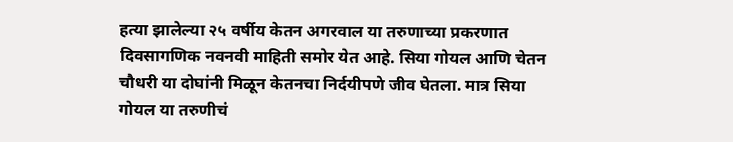हत्या झालेल्या २५ वर्षीय केतन अगरवाल या तरुणाच्या प्रकरणात दिवसागणिक नवनवी माहिती समोर येत आहे. सिया गोयल आणि चेतन चौधरी या दोघांनी मिळून केतनचा निर्दयीपणे जीव घेतला. मात्र सिया गोयल या तरुणीचं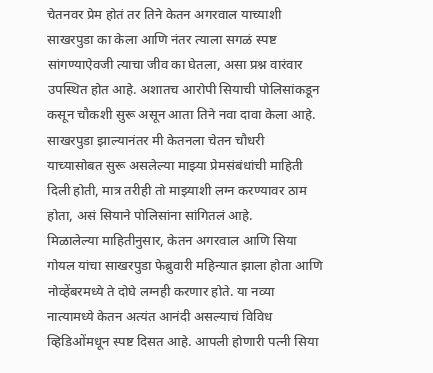चेतनवर प्रेम होतं तर तिने केतन अगरवाल याच्याशी साखरपुडा का केला आणि नंतर त्याला सगळं स्पष्ट सांगण्याऐवजी त्याचा जीव का घेतला, असा प्रश्न वारंवार उपस्थित होत आहे. अशातच आरोपी सियाची पोलिसांकडून कसून चौकशी सुरू असून आता तिने नवा दावा केला आहे. साखरपुडा झाल्यानंतर मी केतनला चेतन चौधरी याच्यासोबत सुरू असलेल्या माझ्या प्रेमसंबंधांची माहिती दिली होती, मात्र तरीही तो माझ्याशी लग्न करण्यावर ठाम होता, असं सियाने पोलिसांना सांगितलं आहे.
मिळालेल्या माहितीनुसार, केतन अगरवाल आणि सिया गोयल यांचा साखरपुडा फेब्रुवारी महिन्यात झाला होता आणि नोव्हेंबरमध्ये ते दोघे लग्नही करणार होते. या नव्या नात्यामध्ये केतन अत्यंत आनंदी असल्याचं विविध व्हिडिओंमधून स्पष्ट दिसत आहे. आपली होणारी पत्नी सिया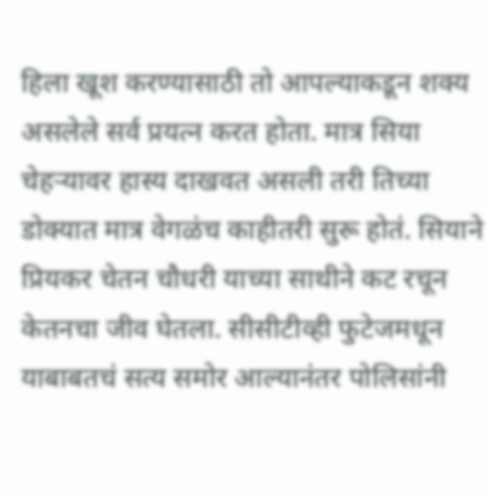हिला खूश करण्यासाठी तो आपल्याकडून शक्य असलेले सर्व प्रयत्न करत होता. मात्र सिया चेहऱ्यावर हास्य दाखवत असली तरी तिच्या डोक्यात मात्र वेगळंच काहीतरी सुरू होतं. सियाने प्रियकर चेतन चौधरी याच्या साथीने कट रचून केतनचा जीव घेतला. सीसीटीव्ही फुटेजमधून याबाबतचं सत्य समोर आल्यानंतर पोलिसांनी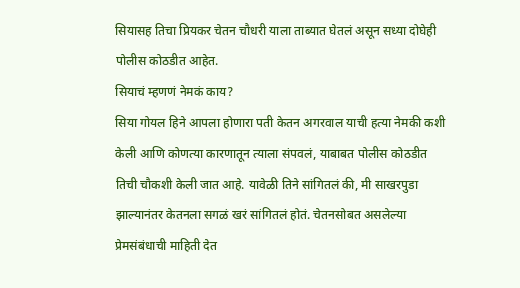सियासह तिचा प्रियकर चेतन चौधरी याला ताब्यात घेतलं असून सध्या दोघेही पोलीस कोठडीत आहेत.
सियाचं म्हणणं नेमकं काय?
सिया गोयल हिने आपला होणारा पती केतन अगरवाल याची हत्या नेमकी कशी केली आणि कोणत्या कारणातून त्याला संपवलं, याबाबत पोलीस कोठडीत तिची चौकशी केली जात आहे. यावेळी तिने सांगितलं की, मी साखरपुडा झाल्यानंतर केतनला सगळं खरं सांगितलं होतं. चेतनसोबत असलेल्या प्रेमसंबंधाची माहिती देत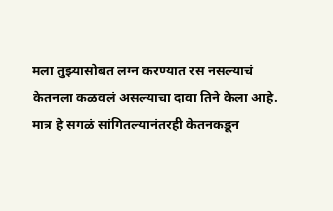मला तुझ्यासोबत लग्न करण्यात रस नसल्याचं केतनला कळवलं असल्याचा दावा तिने केला आहे. मात्र हे सगळं सांगितल्यानंतरही केतनकडून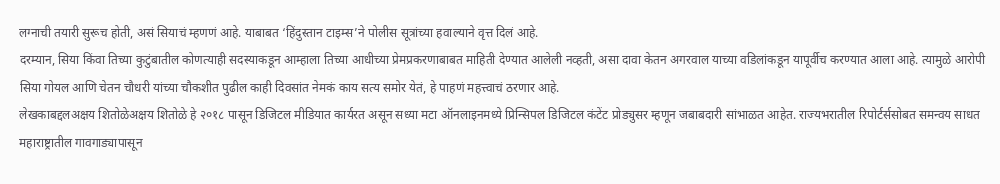लग्नाची तयारी सुरूच होती, असं सियाचं म्हणणं आहे. याबाबत ‘हिंदुस्तान टाइम्स’ने पोलीस सूत्रांच्या हवाल्याने वृत्त दिलं आहे.
दरम्यान, सिया किंवा तिच्या कुटुंबातील कोणत्याही सदस्याकडून आम्हाला तिच्या आधीच्या प्रेमप्रकरणाबाबत माहिती देण्यात आलेली नव्हती, असा दावा केतन अगरवाल याच्या वडिलांकडून यापूर्वीच करण्यात आला आहे. त्यामुळे आरोपी सिया गोयल आणि चेतन चौधरी यांच्या चौकशीत पुढील काही दिवसांत नेमकं काय सत्य समोर येतं, हे पाहणं महत्त्वाचं ठरणार आहे.
लेखकाबद्दलअक्षय शितोळेअक्षय शितोळे हे २०१८ पासून डिजिटल मीडियात कार्यरत असून सध्या मटा ऑनलाइनमध्ये प्रिन्सिपल डिजिटल कंटेंट प्रोड्युसर म्हणून जबाबदारी सांभाळत आहेत. राज्यभरातील रिपोर्टर्ससोबत समन्वय साधत महाराष्ट्रातील गावगाड्यापासून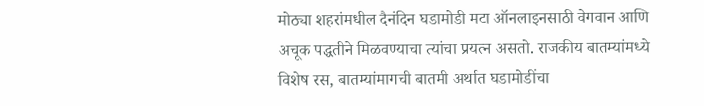मोठ्या शहरांमधील दैनंदिन घडामोडी मटा ऑनलाइनसाठी वेगवान आणि अचूक पद्धतीने मिळवण्याचा त्यांचा प्रयत्न असतो. राजकीय बातम्यांमध्ये विशेष रस, बातम्यांमागची बातमी अर्थात घडामोडींचा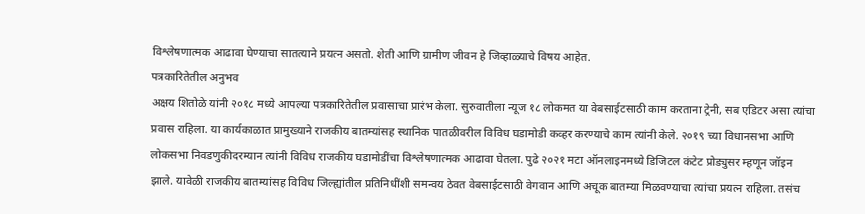विश्लेषणात्मक आढावा घेण्याचा सातत्याने प्रयत्न असतो. शेती आणि ग्रामीण जीवन हे जिव्हाळ्याचे विषय आहेत.
पत्रकारितेतील अनुभव
अक्षय शितोळे यांनी २०१८ मध्ये आपल्या पत्रकारितेतील प्रवासाचा प्रारंभ केला. सुरुवातीला न्यूज १८ लोकमत या वेबसाईटसाठी काम करताना ट्रेनी, सब एडिटर असा त्यांचा प्रवास राहिला. या कार्यकाळात प्रामुख्याने राजकीय बातम्यांसह स्थानिक पातळीवरील विविध घडामोडी कव्हर करण्याचे काम त्यांनी केले. २०१९ च्या विधानसभा आणि लोकसभा निवडणुकीदरम्यान त्यांनी विविध राजकीय घडामोडींचा विश्लेषणात्मक आढावा घेतला. पुढे २०२१ मटा ऑनलाइनमध्ये डिजिटल कंटेट प्रोड्युसर म्हणून जॉइन झाले. यावेळी राजकीय बातम्यांसह विविध जिल्ह्यांतील प्रतिनिधींशी समन्वय ठेवत वेबसाईटसाठी वेगवान आणि अचूक बातम्या मिळवण्याचा त्यांचा प्रयत्न राहिला. तसंच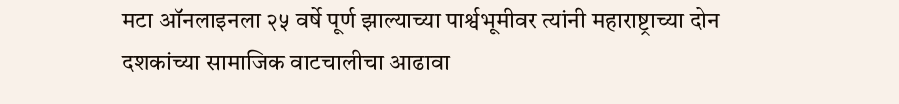मटा ऑनलाइनला २५ वर्षे पूर्ण झाल्याच्या पार्श्वभूमीवर त्यांनी महाराष्ट्राच्या दोन दशकांच्या सामाजिक वाटचालीचा आढावा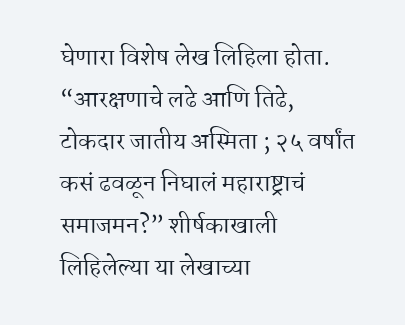घेणारा विशेष लेख लिहिला होता. “आरक्षणाचे लढे आणि तिढे, टोकदार जातीय अस्मिता ; २५ वर्षांत कसं ढवळून निघालं महाराष्ट्राचं समाजमन?” शीर्षकाखाली लिहिलेल्या या लेखाच्या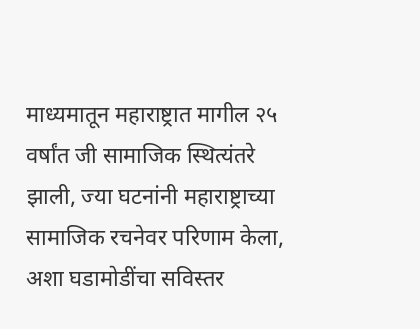माध्यमातून महाराष्ट्रात मागील २५ वर्षांत जी सामाजिक स्थित्यंतरे झाली, ज्या घटनांनी महाराष्ट्राच्या सामाजिक रचनेवर परिणाम केला, अशा घडामोडींचा सविस्तर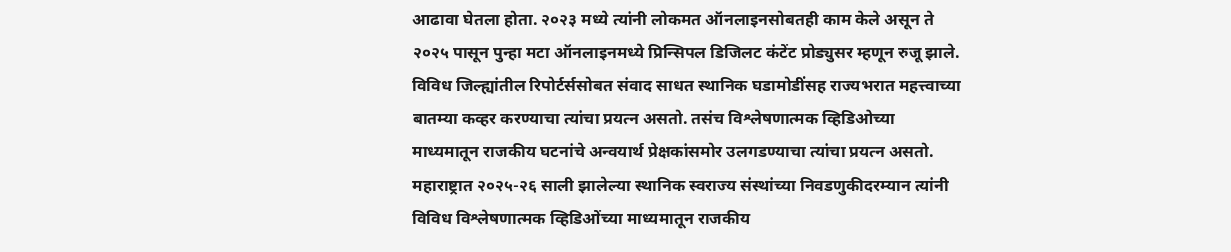आढावा घेतला होता. २०२३ मध्ये त्यांनी लोकमत ऑनलाइनसोबतही काम केले असून ते २०२५ पासून पुन्हा मटा ऑनलाइनमध्ये प्रिन्सिपल डिजिलट कंटेंट प्रोड्युसर म्हणून रुजू झाले. विविध जिल्ह्यांतील रिपोर्टर्ससोबत संवाद साधत स्थानिक घडामोडींसह राज्यभरात महत्त्वाच्या बातम्या कव्हर करण्याचा त्यांचा प्रयत्न असतो. तसंच विश्लेषणात्मक व्हिडिओच्या माध्यमातून राजकीय घटनांचे अन्वयार्थ प्रेक्षकांसमोर उलगडण्याचा त्यांचा प्रयत्न असतो. महाराष्ट्रात २०२५-२६ साली झालेल्या स्थानिक स्वराज्य संस्थांच्या निवडणुकीदरम्यान त्यांनी विविध विश्लेषणात्मक व्हिडिओंच्या माध्यमातून राजकीय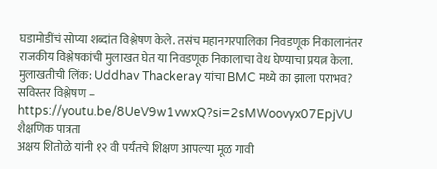घडामोडींचं सोप्या शब्दांत विश्लेषण केले. तसंच महानगरपालिका निवडणूक निकालानंतर राजकीय विश्लेषकांची मुलाखत घेत या निवडणूक निकालाचा वेध घेण्याचा प्रयत्न केला.
मुलाखतीची लिंक: Uddhav Thackeray यांचा BMC मध्ये का झाला पराभव? सविस्तर विश्लेषण – https://youtu.be/8UeV9w1vwxQ?si=2sMWoovyx07EpjVU
शैक्षणिक पात्रता
अक्षय शितोळे यांनी १२ वी पर्यंतचे शिक्षण आपल्या मूळ गावी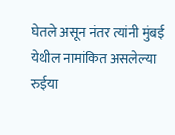घेतले असून नंतर त्यांनी मुंबई येथील नामांकित असलेल्या रुईया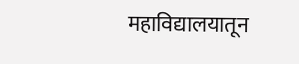महाविद्यालयातून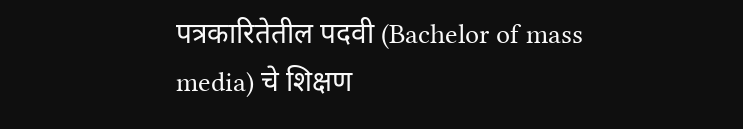पत्रकारितेतील पदवी (Bachelor of mass media) चे शिक्षण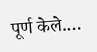पूर्ण केले.…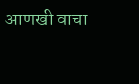आणखी वाचा